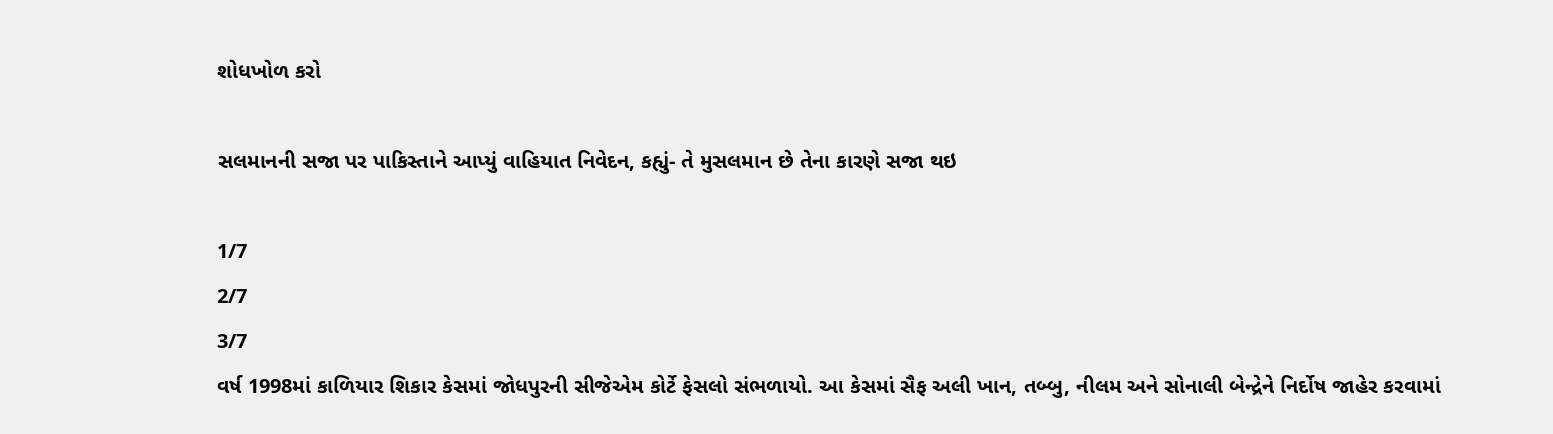શોધખોળ કરો

સલમાનની સજા પર પાકિસ્તાને આપ્યું વાહિયાત નિવેદન, કહ્યું- તે મુસલમાન છે તેના કારણે સજા થઇ

1/7
2/7
3/7
વર્ષ 1998માં કાળિયાર શિકાર કેસમાં જોધપુરની સીજેએમ કોર્ટે ફેસલો સંભળાયો. આ કેસમાં સૈફ અલી ખાન, તબ્બુ, નીલમ અને સોનાલી બેન્દ્રેને નિર્દોષ જાહેર કરવામાં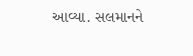આવ્યા. સલમાનને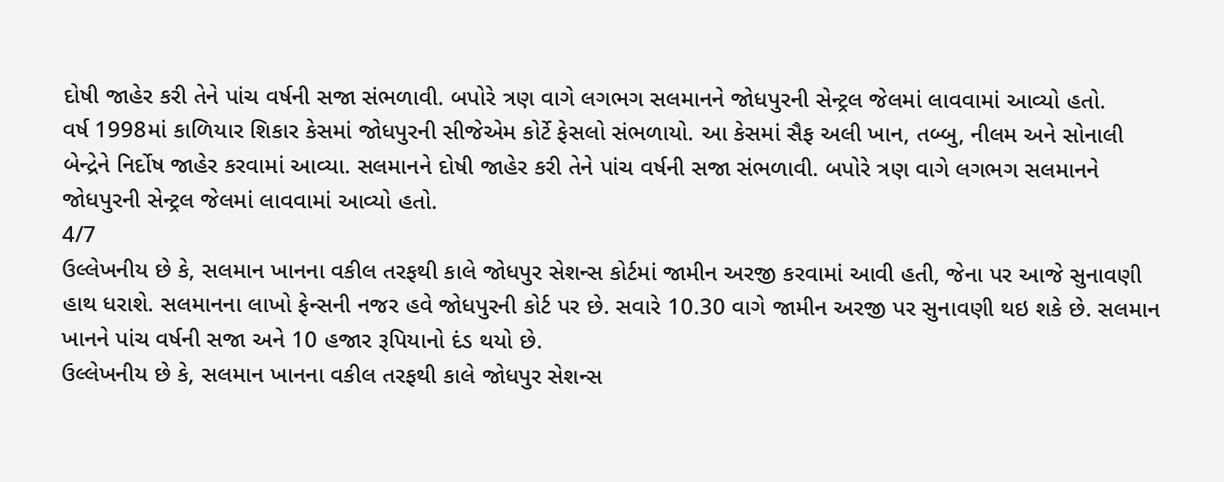દોષી જાહેર કરી તેને પાંચ વર્ષની સજા સંભળાવી. બપોરે ત્રણ વાગે લગભગ સલમાનને જોધપુરની સેન્ટ્રલ જેલમાં લાવવામાં આવ્યો હતો.
વર્ષ 1998માં કાળિયાર શિકાર કેસમાં જોધપુરની સીજેએમ કોર્ટે ફેસલો સંભળાયો. આ કેસમાં સૈફ અલી ખાન, તબ્બુ, નીલમ અને સોનાલી બેન્દ્રેને નિર્દોષ જાહેર કરવામાં આવ્યા. સલમાનને દોષી જાહેર કરી તેને પાંચ વર્ષની સજા સંભળાવી. બપોરે ત્રણ વાગે લગભગ સલમાનને જોધપુરની સેન્ટ્રલ જેલમાં લાવવામાં આવ્યો હતો.
4/7
ઉલ્લેખનીય છે કે, સલમાન ખાનના વકીલ તરફથી કાલે જોધપુર સેશન્સ કોર્ટમાં જામીન અરજી કરવામાં આવી હતી, જેના પર આજે સુનાવણી હાથ ધરાશે. સલમાનના લાખો ફેન્સની નજર હવે જોધપુરની કોર્ટ પર છે. સવારે 10.30 વાગે જામીન અરજી પર સુનાવણી થઇ શકે છે. સલમાન ખાનને પાંચ વર્ષની સજા અને 10 હજાર રૂપિયાનો દંડ થયો છે.
ઉલ્લેખનીય છે કે, સલમાન ખાનના વકીલ તરફથી કાલે જોધપુર સેશન્સ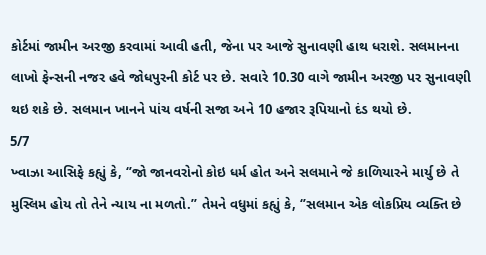કોર્ટમાં જામીન અરજી કરવામાં આવી હતી, જેના પર આજે સુનાવણી હાથ ધરાશે. સલમાનના લાખો ફેન્સની નજર હવે જોધપુરની કોર્ટ પર છે. સવારે 10.30 વાગે જામીન અરજી પર સુનાવણી થઇ શકે છે. સલમાન ખાનને પાંચ વર્ષની સજા અને 10 હજાર રૂપિયાનો દંડ થયો છે.
5/7
ખ્વાઝા આસિફે કહ્યું કે, ‘’જો જાનવરોનો કોઇ ધર્મ હોત અને સલમાને જે કાળિયારને માર્યુ છે તે મુસ્લિમ હોય તો તેને ન્યાય ના મળતો.’’ તેમને વધુમાં કહ્યું કે, ‘’સલમાન એક લોકપ્રિય વ્યક્તિ છે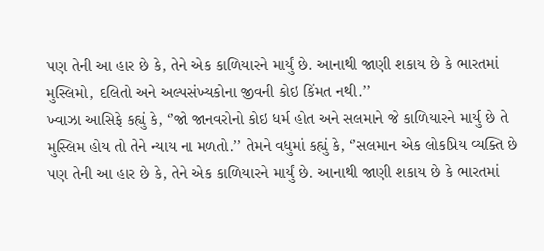પણ તેની આ હાર છે કે, તેને એક કાળિયારને માર્યું છે. આનાથી જાણી શકાય છે કે ભારતમાં મુસ્લિમો, દલિતો અને અલ્પસંખ્યકોના જીવની કોઇ કિંમત નથી.’’
ખ્વાઝા આસિફે કહ્યું કે, ‘’જો જાનવરોનો કોઇ ધર્મ હોત અને સલમાને જે કાળિયારને માર્યુ છે તે મુસ્લિમ હોય તો તેને ન્યાય ના મળતો.’’ તેમને વધુમાં કહ્યું કે, ‘’સલમાન એક લોકપ્રિય વ્યક્તિ છે પણ તેની આ હાર છે કે, તેને એક કાળિયારને માર્યું છે. આનાથી જાણી શકાય છે કે ભારતમાં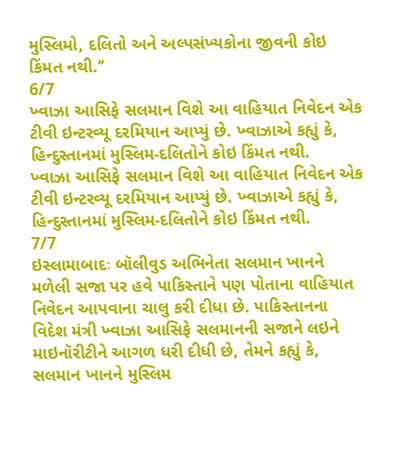મુસ્લિમો, દલિતો અને અલ્પસંખ્યકોના જીવની કોઇ કિંમત નથી.’’
6/7
ખ્વાઝા આસિફે સલમાન વિશે આ વાહિયાત નિવેદન એક ટીવી ઇન્ટરવ્યૂ દરમિયાન આપ્યું છે. ખ્વાઝાએ કહ્યું કે, હિન્દુસ્તાનમાં મુસ્લિમ-દલિતોને કોઇ કિંમત નથી.
ખ્વાઝા આસિફે સલમાન વિશે આ વાહિયાત નિવેદન એક ટીવી ઇન્ટરવ્યૂ દરમિયાન આપ્યું છે. ખ્વાઝાએ કહ્યું કે, હિન્દુસ્તાનમાં મુસ્લિમ-દલિતોને કોઇ કિંમત નથી.
7/7
ઇસ્લામાબાદઃ બૉલીવુડ અભિનેતા સલમાન ખાનને મળેલી સજા પર હવે પાકિસ્તાને પણ પોતાના વાહિયાત નિવેદન આપવાના ચાલુ કરી દીધા છે. પાકિસ્તાનના વિદેશ મંત્રી ખ્વાઝા આસિફે સલમાનની સજાને લઇને માઇનૉરીટીને આગળ ધરી દીધી છે, તેમને કહ્યું કે, સલમાન ખાનને મુસ્લિમ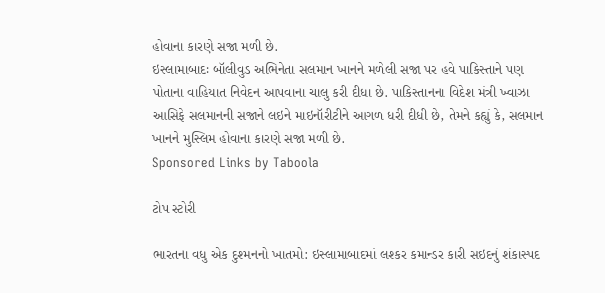હોવાના કારણે સજા મળી છે.
ઇસ્લામાબાદઃ બૉલીવુડ અભિનેતા સલમાન ખાનને મળેલી સજા પર હવે પાકિસ્તાને પણ પોતાના વાહિયાત નિવેદન આપવાના ચાલુ કરી દીધા છે. પાકિસ્તાનના વિદેશ મંત્રી ખ્વાઝા આસિફે સલમાનની સજાને લઇને માઇનૉરીટીને આગળ ધરી દીધી છે, તેમને કહ્યું કે, સલમાન ખાનને મુસ્લિમ હોવાના કારણે સજા મળી છે.
Sponsored Links by Taboola

ટોપ સ્ટોરી

ભારતના વધુ એક દુશ્મનનો ખાતમો: ઇસ્લામાબાદમાં લશ્કર કમાન્ડર કારી સઇદનું શંકાસ્પદ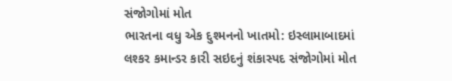સંજોગોમાં મોત
ભારતના વધુ એક દુશ્મનનો ખાતમો: ઇસ્લામાબાદમાં લશ્કર કમાન્ડર કારી સઇદનું શંકાસ્પદ સંજોગોમાં મોત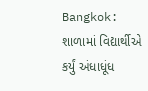Bangkok: શાળામાં વિદ્યાર્થીએ કર્યું અંધાધૂંધ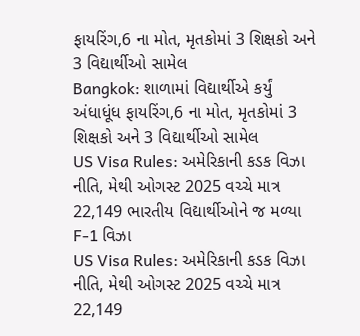ફાયરિંગ,6 ના મોત, મૃતકોમાં 3 શિક્ષકો અને 3 વિદ્યાર્થીઓ સામેલ
Bangkok: શાળામાં વિદ્યાર્થીએ કર્યું અંધાધૂંધ ફાયરિંગ,6 ના મોત, મૃતકોમાં 3 શિક્ષકો અને 3 વિદ્યાર્થીઓ સામેલ
US Visa Rules: અમેરિકાની કડક વિઝા નીતિ, મેથી ઓગસ્ટ 2025 વચ્ચે માત્ર 22,149 ભારતીય વિદ્યાર્થીઓને જ મળ્યા F-1 વિઝા
US Visa Rules: અમેરિકાની કડક વિઝા નીતિ, મેથી ઓગસ્ટ 2025 વચ્ચે માત્ર 22,149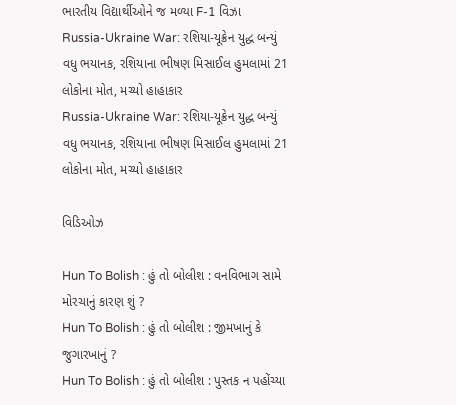ભારતીય વિદ્યાર્થીઓને જ મળ્યા F-1 વિઝા
Russia-Ukraine War: રશિયા-યૂક્રેન યુદ્ધ બન્યું વધુ ભયાનક, રશિયાના ભીષણ મિસાઈલ હુમલામાં 21 લોકોના મોત, મચ્યો હાહાકાર
Russia-Ukraine War: રશિયા-યૂક્રેન યુદ્ધ બન્યું વધુ ભયાનક, રશિયાના ભીષણ મિસાઈલ હુમલામાં 21 લોકોના મોત, મચ્યો હાહાકાર

વિડિઓઝ

Hun To Bolish : હું તો બોલીશ : વનવિભાગ સામે મોરચાનું કારણ શું ?
Hun To Bolish : હું તો બોલીશ : જીમખાનું કે જુગારખાનું ?
Hun To Bolish : હું તો બોલીશ : પુસ્તક ન પહોંચ્યા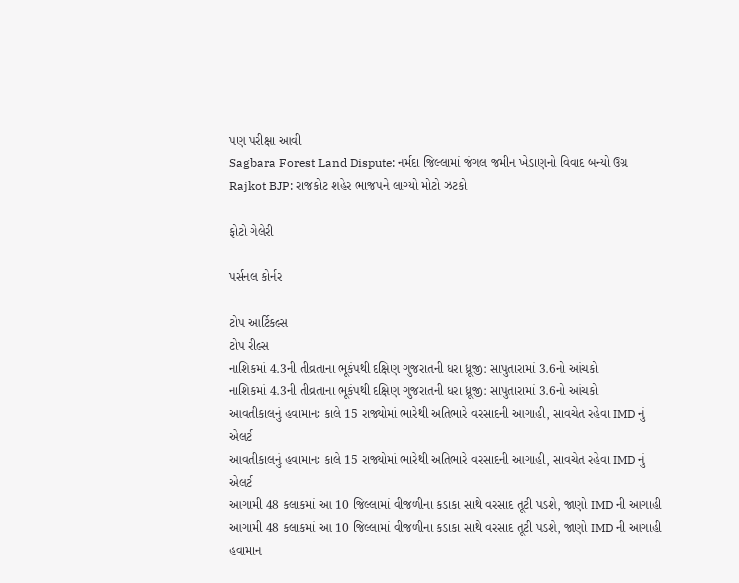પણ પરીક્ષા આવી
Sagbara Forest Land Dispute: નર્મદા જિલ્લામાં જંગલ જમીન ખેડાણનો વિવાદ બન્યો ઉગ્ર
Rajkot BJP: રાજકોટ શહેર ભાજપને લાગ્યો મોટો ઝટકો

ફોટો ગેલેરી

પર્સનલ કોર્નર

ટોપ આર્ટિકલ્સ
ટોપ રીલ્સ
નાશિકમાં 4.3ની તીવ્રતાના ભૂકંપથી દક્ષિણ ગુજરાતની ધરા ધ્રૂજી: સાપુતારામાં 3.6નો આંચકો
નાશિકમાં 4.3ની તીવ્રતાના ભૂકંપથી દક્ષિણ ગુજરાતની ધરા ધ્રૂજી: સાપુતારામાં 3.6નો આંચકો
આવતીકાલનું હવામાનઃ કાલે 15 રાજ્યોમાં ભારેથી અતિભારે વરસાદની આગાહી, સાવચેત રહેવા IMD નું એલર્ટ
આવતીકાલનું હવામાનઃ કાલે 15 રાજ્યોમાં ભારેથી અતિભારે વરસાદની આગાહી, સાવચેત રહેવા IMD નું એલર્ટ
આગામી 48 કલાકમાં આ 10 જિલ્લામાં વીજળીના કડાકા સાથે વરસાદ તૂટી પડશે, જાણો IMD ની આગાહી
આગામી 48 કલાકમાં આ 10 જિલ્લામાં વીજળીના કડાકા સાથે વરસાદ તૂટી પડશે, જાણો IMD ની આગાહી
હવામાન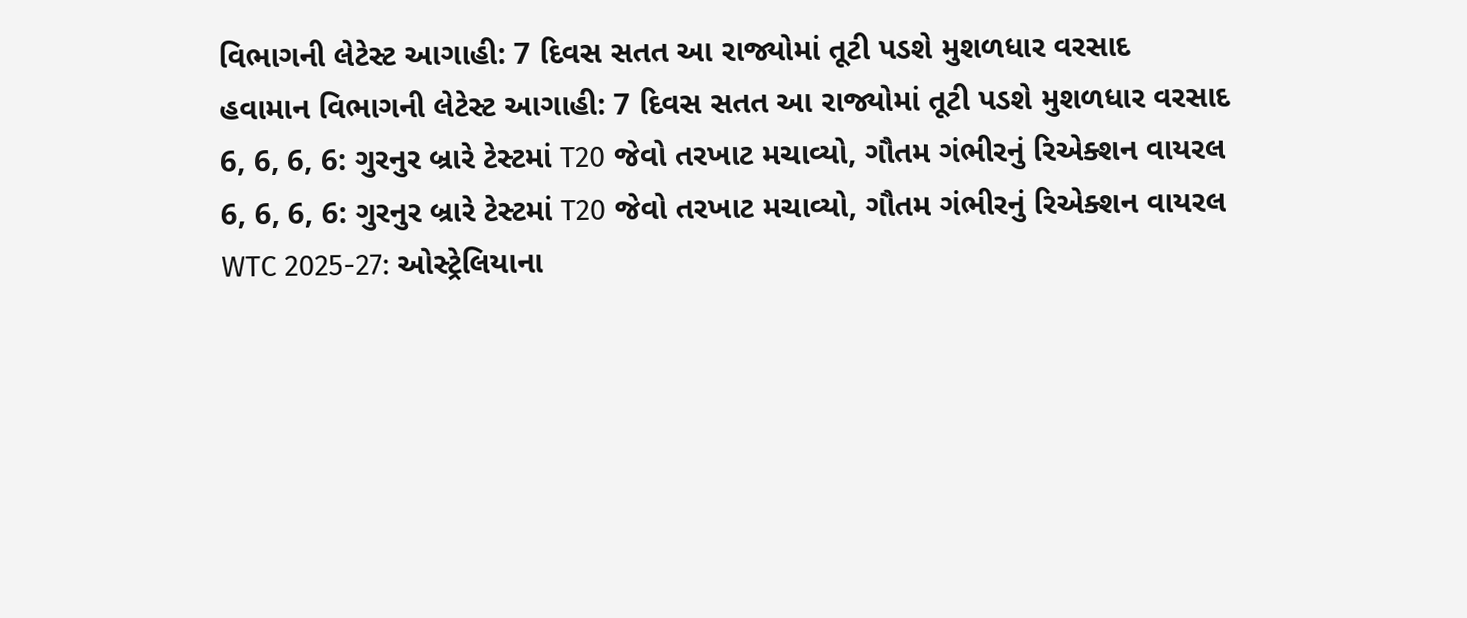વિભાગની લેટેસ્ટ આગાહી: 7 દિવસ સતત આ રાજ્યોમાં તૂટી પડશે મુશળધાર વરસાદ
હવામાન વિભાગની લેટેસ્ટ આગાહી: 7 દિવસ સતત આ રાજ્યોમાં તૂટી પડશે મુશળધાર વરસાદ
6, 6, 6, 6: ગુરનુર બ્રારે ટેસ્ટમાં T20 જેવો તરખાટ મચાવ્યો, ગૌતમ ગંભીરનું રિએક્શન વાયરલ
6, 6, 6, 6: ગુરનુર બ્રારે ટેસ્ટમાં T20 જેવો તરખાટ મચાવ્યો, ગૌતમ ગંભીરનું રિએક્શન વાયરલ
WTC 2025-27: ઓસ્ટ્રેલિયાના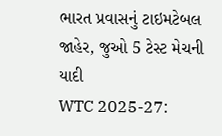ભારત પ્રવાસનું ટાઇમટેબલ જાહેર, જુઓ 5 ટેસ્ટ મેચની યાદી
WTC 2025-27: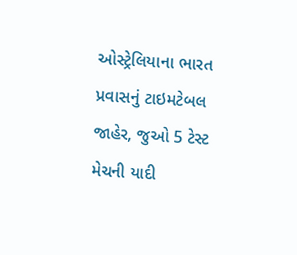ઓસ્ટ્રેલિયાના ભારત પ્રવાસનું ટાઇમટેબલ જાહેર, જુઓ 5 ટેસ્ટ મેચની યાદી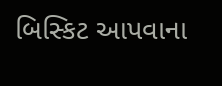બિસ્કિટ આપવાના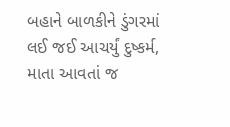બહાને બાળકીને ડુંગરમાં લઈ જઈ આચર્યું દુષ્કર્મ, માતા આવતાં જ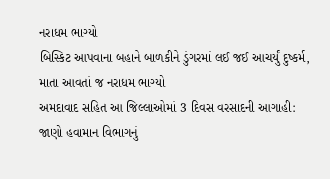નરાધમ ભાગ્યો
બિસ્કિટ આપવાના બહાને બાળકીને ડુંગરમાં લઈ જઈ આચર્યું દુષ્કર્મ, માતા આવતાં જ નરાધમ ભાગ્યો
અમદાવાદ સહિત આ જિલ્લાઓમાં 3 દિવસ વરસાદની આગાહી: જાણો હવામાન વિભાગનું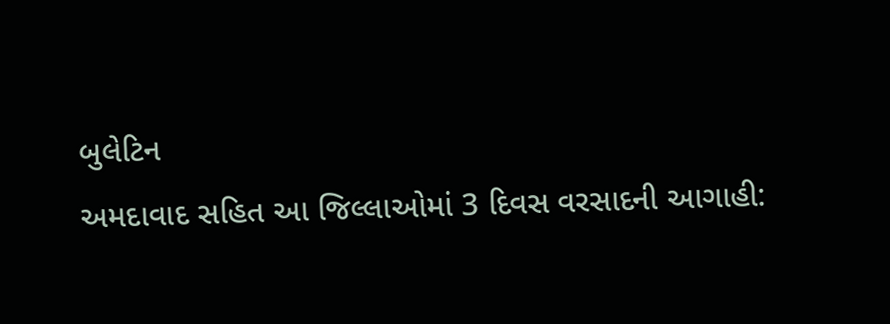બુલેટિન
અમદાવાદ સહિત આ જિલ્લાઓમાં 3 દિવસ વરસાદની આગાહી: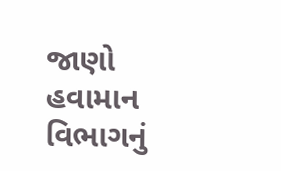જાણો હવામાન વિભાગનું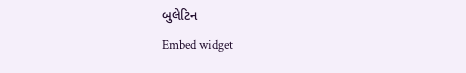બુલેટિન
Embed widget